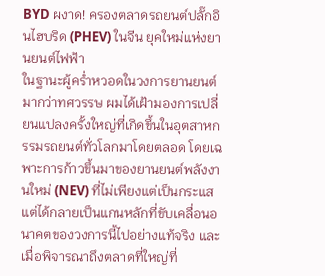BYD ผงาด! ครองตลาดรถยนต์ปลั๊กอินไฮบริด (PHEV) ในจีน ยุคใหม่แห่งยานยนต์ไฟฟ้า
ในฐานะผู้คร่ำหวอดในวงการยานยนต์มากว่าทศวรรษ ผมได้เฝ้ามองการเปลี่ยนแปลงครั้งใหญ่ที่เกิดขึ้นในอุตสาหกรรมรถยนต์ทั่วโลกมาโดยตลอด โดยเฉพาะการก้าวขึ้นมาของยานยนต์พลังงานใหม่ (NEV) ที่ไม่เพียงแต่เป็นกระแส แต่ได้กลายเป็นแกนหลักที่ขับเคลื่อนอนาคตของวงการนี้ไปอย่างแท้จริง และเมื่อพิจารณาถึงตลาดที่ใหญ่ที่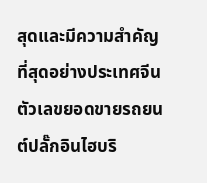สุดและมีความสำคัญที่สุดอย่างประเทศจีน ตัวเลขยอดขายรถยนต์ปลั๊กอินไฮบริ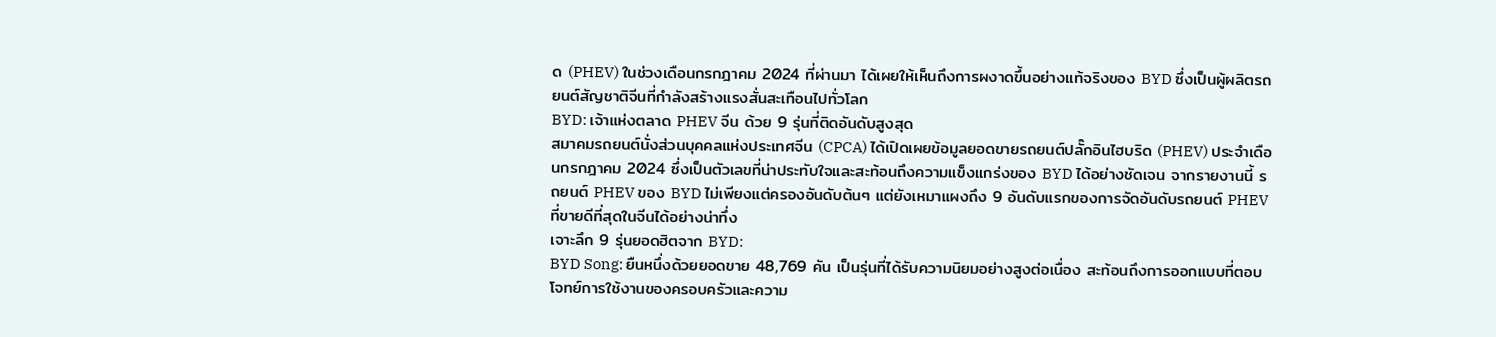ด (PHEV) ในช่วงเดือนกรกฎาคม 2024 ที่ผ่านมา ได้เผยให้เห็นถึงการผงาดขึ้นอย่างแท้จริงของ BYD ซึ่งเป็นผู้ผลิตรถยนต์สัญชาติจีนที่กำลังสร้างแรงสั่นสะเทือนไปทั่วโลก
BYD: เจ้าแห่งตลาด PHEV จีน ด้วย 9 รุ่นที่ติดอันดับสูงสุด
สมาคมรถยนต์นั่งส่วนบุคคลแห่งประเทศจีน (CPCA) ได้เปิดเผยข้อมูลยอดขายรถยนต์ปลั๊กอินไฮบริด (PHEV) ประจำเดือนกรกฎาคม 2024 ซึ่งเป็นตัวเลขที่น่าประทับใจและสะท้อนถึงความแข็งแกร่งของ BYD ได้อย่างชัดเจน จากรายงานนี้ รถยนต์ PHEV ของ BYD ไม่เพียงแต่ครองอันดับต้นๆ แต่ยังเหมาแผงถึง 9 อันดับแรกของการจัดอันดับรถยนต์ PHEV ที่ขายดีที่สุดในจีนได้อย่างน่าทึ่ง
เจาะลึก 9 รุ่นยอดฮิตจาก BYD:
BYD Song: ยืนหนึ่งด้วยยอดขาย 48,769 คัน เป็นรุ่นที่ได้รับความนิยมอย่างสูงต่อเนื่อง สะท้อนถึงการออกแบบที่ตอบโจทย์การใช้งานของครอบครัวและความ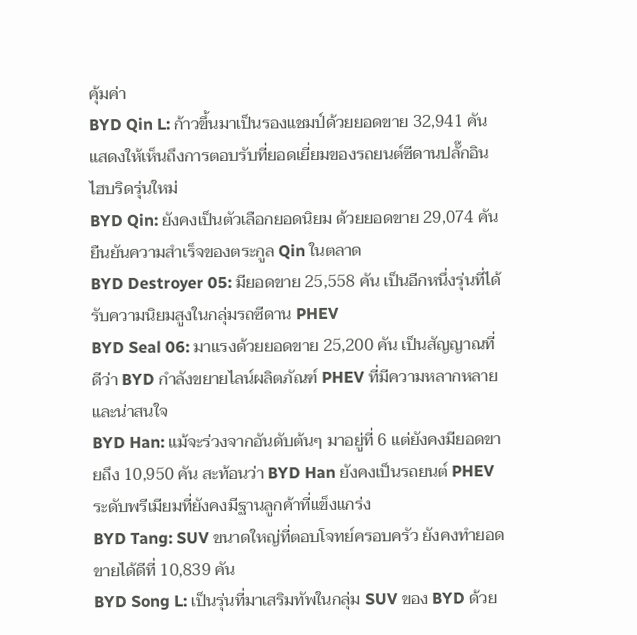คุ้มค่า
BYD Qin L: ก้าวขึ้นมาเป็นรองแชมป์ด้วยยอดขาย 32,941 คัน แสดงให้เห็นถึงการตอบรับที่ยอดเยี่ยมของรถยนต์ซีดานปลั๊กอินไฮบริดรุ่นใหม่
BYD Qin: ยังคงเป็นตัวเลือกยอดนิยม ด้วยยอดขาย 29,074 คัน ยืนยันความสำเร็จของตระกูล Qin ในตลาด
BYD Destroyer 05: มียอดขาย 25,558 คัน เป็นอีกหนึ่งรุ่นที่ได้รับความนิยมสูงในกลุ่มรถซีดาน PHEV
BYD Seal 06: มาแรงด้วยยอดขาย 25,200 คัน เป็นสัญญาณที่ดีว่า BYD กำลังขยายไลน์ผลิตภัณฑ์ PHEV ที่มีความหลากหลายและน่าสนใจ
BYD Han: แม้จะร่วงจากอันดับต้นๆ มาอยู่ที่ 6 แต่ยังคงมียอดขายถึง 10,950 คัน สะท้อนว่า BYD Han ยังคงเป็นรถยนต์ PHEV ระดับพรีเมียมที่ยังคงมีฐานลูกค้าที่แข็งแกร่ง
BYD Tang: SUV ขนาดใหญ่ที่ตอบโจทย์ครอบครัว ยังคงทำยอดขายได้ดีที่ 10,839 คัน
BYD Song L: เป็นรุ่นที่มาเสริมทัพในกลุ่ม SUV ของ BYD ด้วย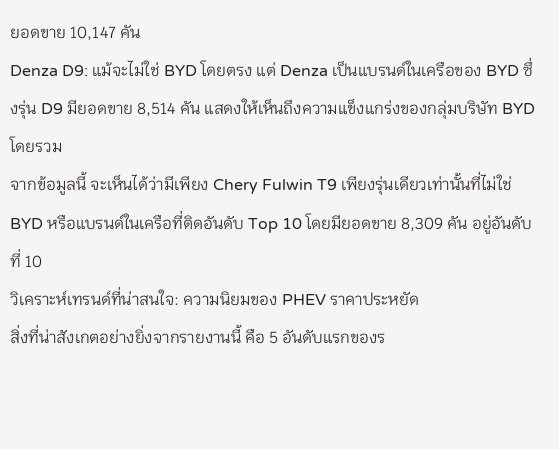ยอดขาย 10,147 คัน
Denza D9: แม้จะไม่ใช่ BYD โดยตรง แต่ Denza เป็นแบรนด์ในเครือของ BYD ซึ่งรุ่น D9 มียอดขาย 8,514 คัน แสดงให้เห็นถึงความแข็งแกร่งของกลุ่มบริษัท BYD โดยรวม
จากข้อมูลนี้ จะเห็นได้ว่ามีเพียง Chery Fulwin T9 เพียงรุ่นเดียวเท่านั้นที่ไม่ใช่ BYD หรือแบรนด์ในเครือที่ติดอันดับ Top 10 โดยมียอดขาย 8,309 คัน อยู่อันดับที่ 10
วิเคราะห์เทรนด์ที่น่าสนใจ: ความนิยมของ PHEV ราคาประหยัด
สิ่งที่น่าสังเกตอย่างยิ่งจากรายงานนี้ คือ 5 อันดับแรกของร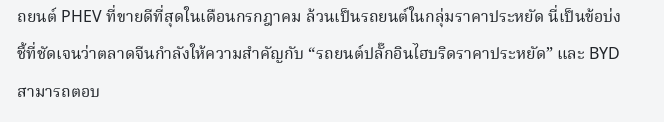ถยนต์ PHEV ที่ขายดีที่สุดในเดือนกรกฎาคม ล้วนเป็นรถยนต์ในกลุ่มราคาประหยัด นี่เป็นข้อบ่งชี้ที่ชัดเจนว่าตลาดจีนกำลังให้ความสำคัญกับ “รถยนต์ปลั๊กอินไฮบริดราคาประหยัด” และ BYD สามารถตอบ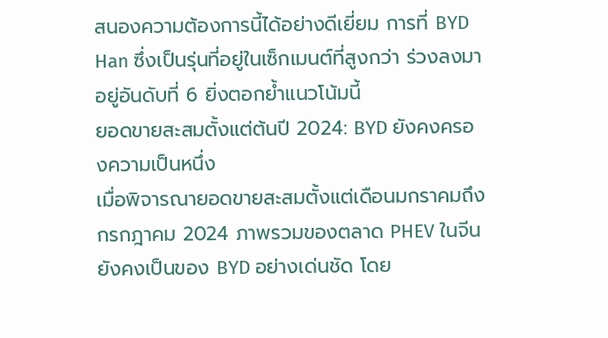สนองความต้องการนี้ได้อย่างดีเยี่ยม การที่ BYD Han ซึ่งเป็นรุ่นที่อยู่ในเซ็กเมนต์ที่สูงกว่า ร่วงลงมาอยู่อันดับที่ 6 ยิ่งตอกย้ำแนวโน้มนี้
ยอดขายสะสมตั้งแต่ต้นปี 2024: BYD ยังคงครองความเป็นหนึ่ง
เมื่อพิจารณายอดขายสะสมตั้งแต่เดือนมกราคมถึงกรกฎาคม 2024 ภาพรวมของตลาด PHEV ในจีนยังคงเป็นของ BYD อย่างเด่นชัด โดย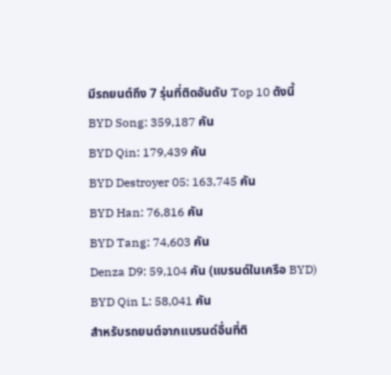มีรถยนต์ถึง 7 รุ่นที่ติดอันดับ Top 10 ดังนี้
BYD Song: 359,187 คัน
BYD Qin: 179,439 คัน
BYD Destroyer 05: 163,745 คัน
BYD Han: 76,816 คัน
BYD Tang: 74,603 คัน
Denza D9: 59,104 คัน (แบรนด์ในเครือ BYD)
BYD Qin L: 58,041 คัน
สำหรับรถยนต์จากแบรนด์อื่นที่ติ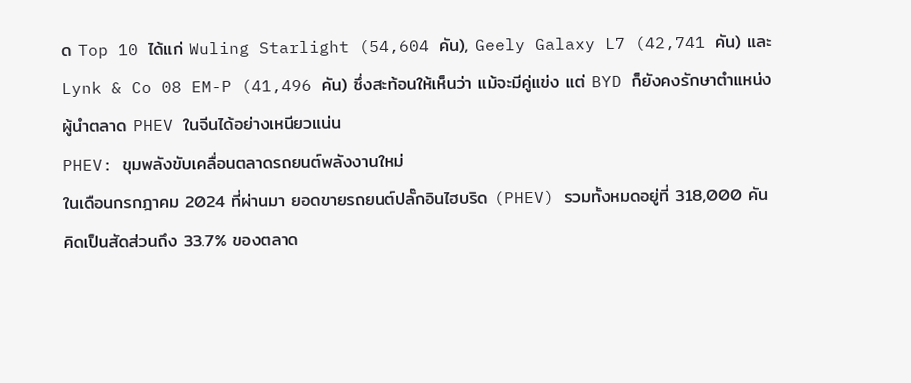ด Top 10 ได้แก่ Wuling Starlight (54,604 คัน), Geely Galaxy L7 (42,741 คัน) และ Lynk & Co 08 EM-P (41,496 คัน) ซึ่งสะท้อนให้เห็นว่า แม้จะมีคู่แข่ง แต่ BYD ก็ยังคงรักษาตำแหน่งผู้นำตลาด PHEV ในจีนได้อย่างเหนียวแน่น
PHEV: ขุมพลังขับเคลื่อนตลาดรถยนต์พลังงานใหม่
ในเดือนกรกฎาคม 2024 ที่ผ่านมา ยอดขายรถยนต์ปลั๊กอินไฮบริด (PHEV) รวมทั้งหมดอยู่ที่ 318,000 คัน คิดเป็นสัดส่วนถึง 33.7% ของตลาด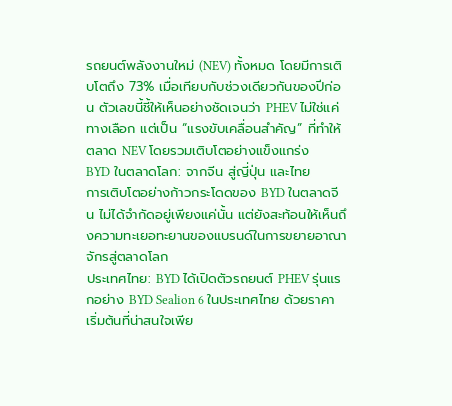รถยนต์พลังงานใหม่ (NEV) ทั้งหมด โดยมีการเติบโตถึง 73% เมื่อเทียบกับช่วงเดียวกันของปีก่อน ตัวเลขนี้ชี้ให้เห็นอย่างชัดเจนว่า PHEV ไม่ใช่แค่ทางเลือก แต่เป็น “แรงขับเคลื่อนสำคัญ” ที่ทำให้ตลาด NEV โดยรวมเติบโตอย่างแข็งแกร่ง
BYD ในตลาดโลก: จากจีน สู่ญี่ปุ่น และไทย
การเติบโตอย่างก้าวกระโดดของ BYD ในตลาดจีน ไม่ได้จำกัดอยู่เพียงแค่นั้น แต่ยังสะท้อนให้เห็นถึงความทะเยอทะยานของแบรนด์ในการขยายอาณาจักรสู่ตลาดโลก
ประเทศไทย: BYD ได้เปิดตัวรถยนต์ PHEV รุ่นแรกอย่าง BYD Sealion 6 ในประเทศไทย ด้วยราคาเริ่มต้นที่น่าสนใจเพีย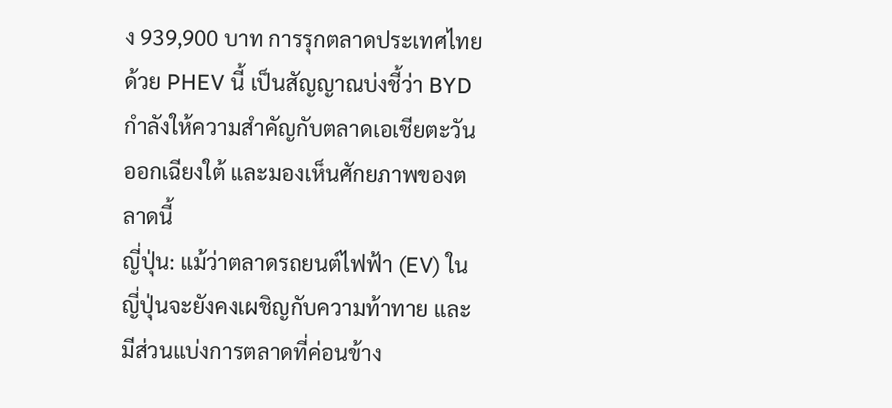ง 939,900 บาท การรุกตลาดประเทศไทยด้วย PHEV นี้ เป็นสัญญาณบ่งชี้ว่า BYD กำลังให้ความสำคัญกับตลาดเอเชียตะวันออกเฉียงใต้ และมองเห็นศักยภาพของตลาดนี้
ญี่ปุ่น: แม้ว่าตลาดรถยนต์ไฟฟ้า (EV) ในญี่ปุ่นจะยังคงเผชิญกับความท้าทาย และมีส่วนแบ่งการตลาดที่ค่อนข้าง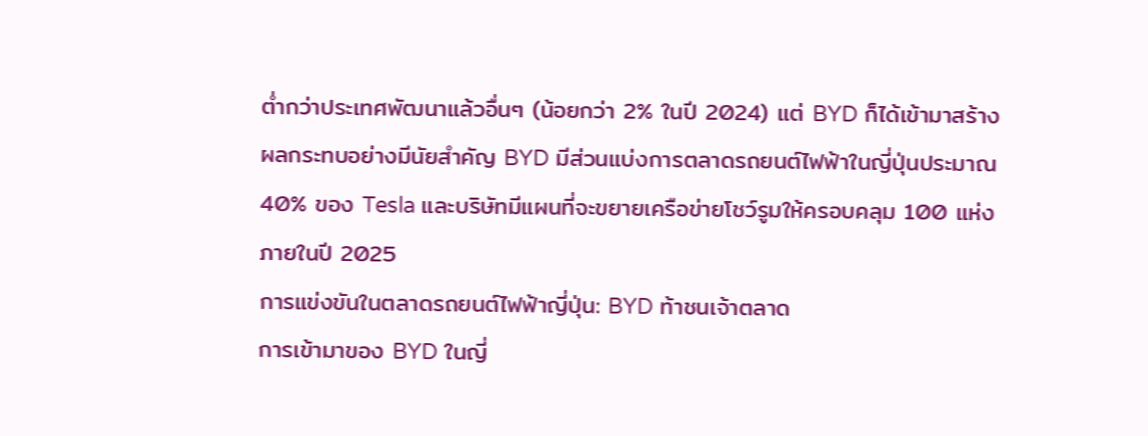ต่ำกว่าประเทศพัฒนาแล้วอื่นๆ (น้อยกว่า 2% ในปี 2024) แต่ BYD ก็ได้เข้ามาสร้างผลกระทบอย่างมีนัยสำคัญ BYD มีส่วนแบ่งการตลาดรถยนต์ไฟฟ้าในญี่ปุ่นประมาณ 40% ของ Tesla และบริษัทมีแผนที่จะขยายเครือข่ายโชว์รูมให้ครอบคลุม 100 แห่งภายในปี 2025
การแข่งขันในตลาดรถยนต์ไฟฟ้าญี่ปุ่น: BYD ท้าชนเจ้าตลาด
การเข้ามาของ BYD ในญี่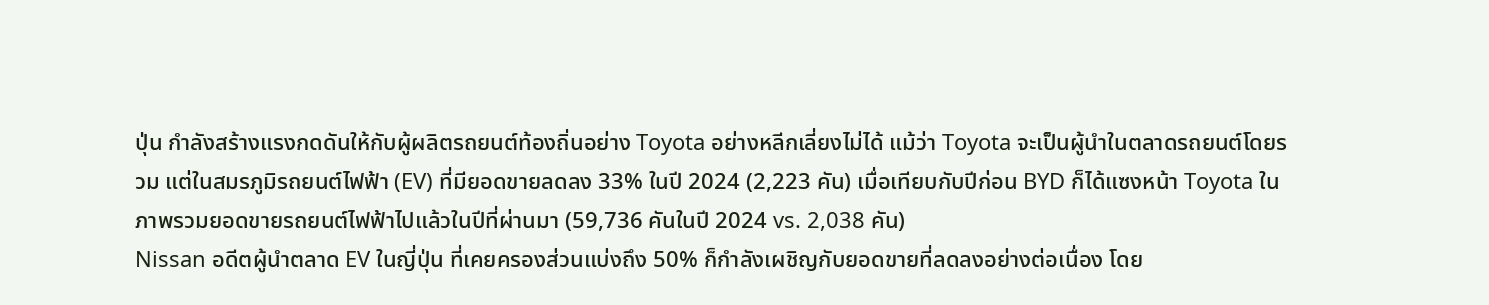ปุ่น กำลังสร้างแรงกดดันให้กับผู้ผลิตรถยนต์ท้องถิ่นอย่าง Toyota อย่างหลีกเลี่ยงไม่ได้ แม้ว่า Toyota จะเป็นผู้นำในตลาดรถยนต์โดยรวม แต่ในสมรภูมิรถยนต์ไฟฟ้า (EV) ที่มียอดขายลดลง 33% ในปี 2024 (2,223 คัน) เมื่อเทียบกับปีก่อน BYD ก็ได้แซงหน้า Toyota ในภาพรวมยอดขายรถยนต์ไฟฟ้าไปแล้วในปีที่ผ่านมา (59,736 คันในปี 2024 vs. 2,038 คัน)
Nissan อดีตผู้นำตลาด EV ในญี่ปุ่น ที่เคยครองส่วนแบ่งถึง 50% ก็กำลังเผชิญกับยอดขายที่ลดลงอย่างต่อเนื่อง โดย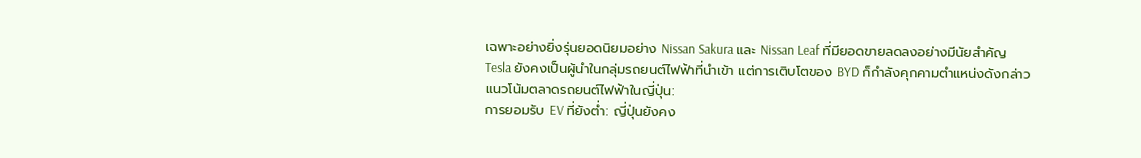เฉพาะอย่างยิ่งรุ่นยอดนิยมอย่าง Nissan Sakura และ Nissan Leaf ที่มียอดขายลดลงอย่างมีนัยสำคัญ
Tesla ยังคงเป็นผู้นำในกลุ่มรถยนต์ไฟฟ้าที่นำเข้า แต่การเติบโตของ BYD ก็กำลังคุกคามตำแหน่งดังกล่าว
แนวโน้มตลาดรถยนต์ไฟฟ้าในญี่ปุ่น:
การยอมรับ EV ที่ยังต่ำ: ญี่ปุ่นยังคง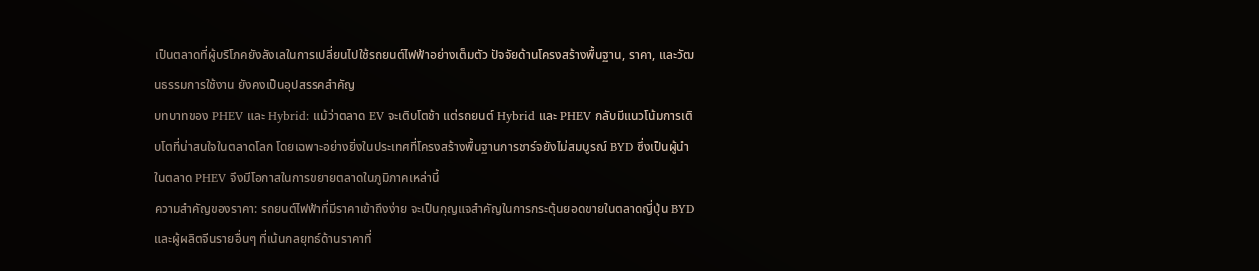เป็นตลาดที่ผู้บริโภคยังลังเลในการเปลี่ยนไปใช้รถยนต์ไฟฟ้าอย่างเต็มตัว ปัจจัยด้านโครงสร้างพื้นฐาน, ราคา, และวัฒนธรรมการใช้งาน ยังคงเป็นอุปสรรคสำคัญ
บทบาทของ PHEV และ Hybrid: แม้ว่าตลาด EV จะเติบโตช้า แต่รถยนต์ Hybrid และ PHEV กลับมีแนวโน้มการเติบโตที่น่าสนใจในตลาดโลก โดยเฉพาะอย่างยิ่งในประเทศที่โครงสร้างพื้นฐานการชาร์จยังไม่สมบูรณ์ BYD ซึ่งเป็นผู้นำในตลาด PHEV จึงมีโอกาสในการขยายตลาดในภูมิภาคเหล่านี้
ความสำคัญของราคา: รถยนต์ไฟฟ้าที่มีราคาเข้าถึงง่าย จะเป็นกุญแจสำคัญในการกระตุ้นยอดขายในตลาดญี่ปุ่น BYD และผู้ผลิตจีนรายอื่นๆ ที่เน้นกลยุทธ์ด้านราคาที่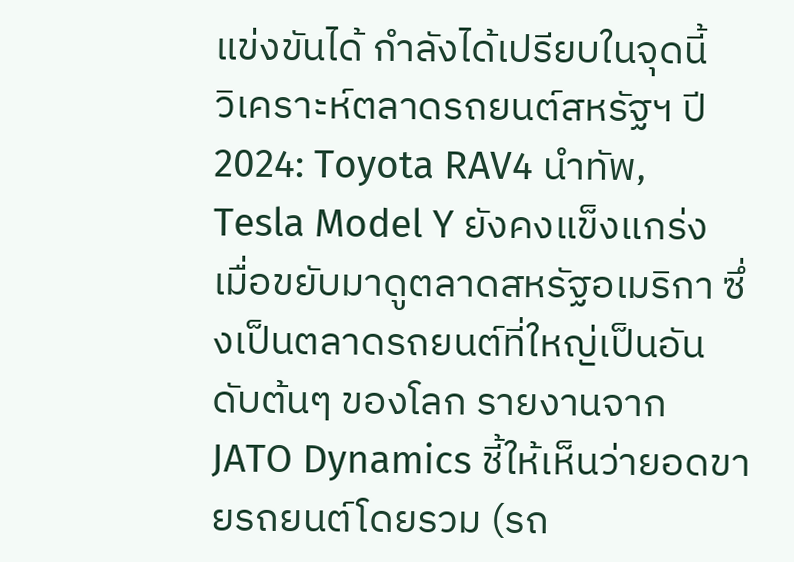แข่งขันได้ กำลังได้เปรียบในจุดนี้
วิเคราะห์ตลาดรถยนต์สหรัฐฯ ปี 2024: Toyota RAV4 นำทัพ, Tesla Model Y ยังคงแข็งแกร่ง
เมื่อขยับมาดูตลาดสหรัฐอเมริกา ซึ่งเป็นตลาดรถยนต์ที่ใหญ่เป็นอันดับต้นๆ ของโลก รายงานจาก JATO Dynamics ชี้ให้เห็นว่ายอดขายรถยนต์โดยรวม (รถ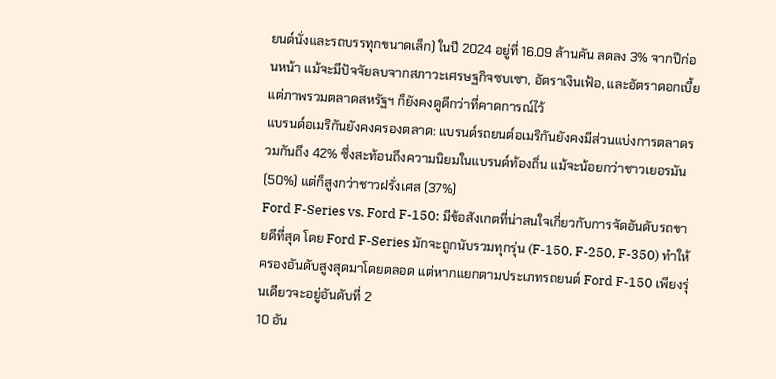ยนต์นั่งและรถบรรทุกขนาดเล็ก) ในปี 2024 อยู่ที่ 16.09 ล้านคัน ลดลง 3% จากปีก่อนหน้า แม้จะมีปัจจัยลบจากสภาวะเศรษฐกิจซบเซา, อัตราเงินเฟ้อ, และอัตราดอกเบี้ย แต่ภาพรวมตลาดสหรัฐฯ ก็ยังคงดูดีกว่าที่คาดการณ์ไว้
แบรนด์อเมริกันยังคงครองตลาด: แบรนด์รถยนต์อเมริกันยังคงมีส่วนแบ่งการตลาดรวมกันถึง 42% ซึ่งสะท้อนถึงความนิยมในแบรนด์ท้องถิ่น แม้จะน้อยกว่าชาวเยอรมัน (50%) แต่ก็สูงกว่าชาวฝรั่งเศส (37%)
Ford F-Series vs. Ford F-150: มีข้อสังเกตที่น่าสนใจเกี่ยวกับการจัดอันดับรถขายดีที่สุด โดย Ford F-Series มักจะถูกนับรวมทุกรุ่น (F-150, F-250, F-350) ทำให้ครองอันดับสูงสุดมาโดยตลอด แต่หากแยกตามประเภทรถยนต์ Ford F-150 เพียงรุ่นเดียวจะอยู่อันดับที่ 2
10 อัน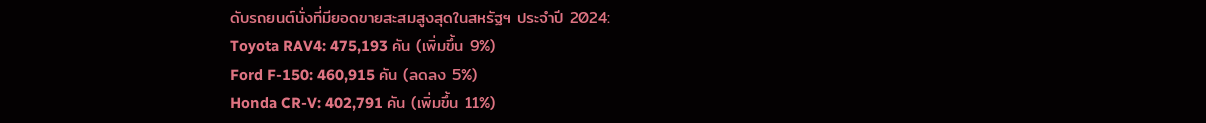ดับรถยนต์นั่งที่มียอดขายสะสมสูงสุดในสหรัฐฯ ประจำปี 2024:
Toyota RAV4: 475,193 คัน (เพิ่มขึ้น 9%)
Ford F-150: 460,915 คัน (ลดลง 5%)
Honda CR-V: 402,791 คัน (เพิ่มขึ้น 11%)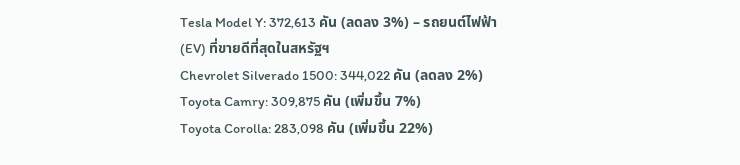Tesla Model Y: 372,613 คัน (ลดลง 3%) – รถยนต์ไฟฟ้า (EV) ที่ขายดีที่สุดในสหรัฐฯ
Chevrolet Silverado 1500: 344,022 คัน (ลดลง 2%)
Toyota Camry: 309,875 คัน (เพิ่มขึ้น 7%)
Toyota Corolla: 283,098 คัน (เพิ่มขึ้น 22%)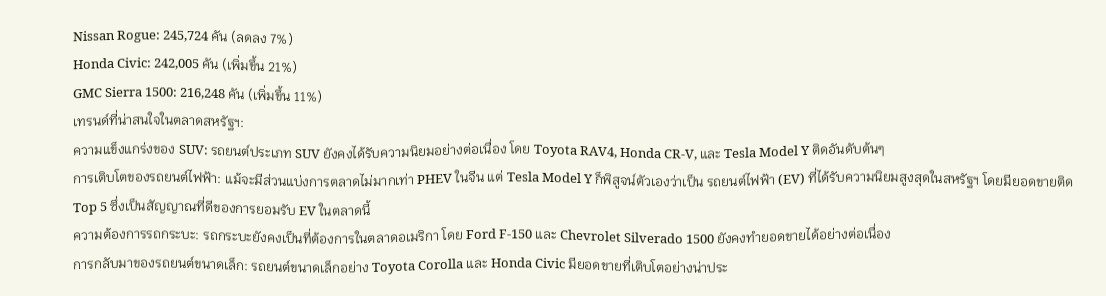Nissan Rogue: 245,724 คัน (ลดลง 7%)
Honda Civic: 242,005 คัน (เพิ่มขึ้น 21%)
GMC Sierra 1500: 216,248 คัน (เพิ่มขึ้น 11%)
เทรนด์ที่น่าสนใจในตลาดสหรัฐฯ:
ความแข็งแกร่งของ SUV: รถยนต์ประเภท SUV ยังคงได้รับความนิยมอย่างต่อเนื่อง โดย Toyota RAV4, Honda CR-V, และ Tesla Model Y ติดอันดับต้นๆ
การเติบโตของรถยนต์ไฟฟ้า: แม้จะมีส่วนแบ่งการตลาดไม่มากเท่า PHEV ในจีน แต่ Tesla Model Y ก็พิสูจน์ตัวเองว่าเป็น รถยนต์ไฟฟ้า (EV) ที่ได้รับความนิยมสูงสุดในสหรัฐฯ โดยมียอดขายติด Top 5 ซึ่งเป็นสัญญาณที่ดีของการยอมรับ EV ในตลาดนี้
ความต้องการรถกระบะ: รถกระบะยังคงเป็นที่ต้องการในตลาดอเมริกา โดย Ford F-150 และ Chevrolet Silverado 1500 ยังคงทำยอดขายได้อย่างต่อเนื่อง
การกลับมาของรถยนต์ขนาดเล็ก: รถยนต์ขนาดเล็กอย่าง Toyota Corolla และ Honda Civic มียอดขายที่เติบโตอย่างน่าประ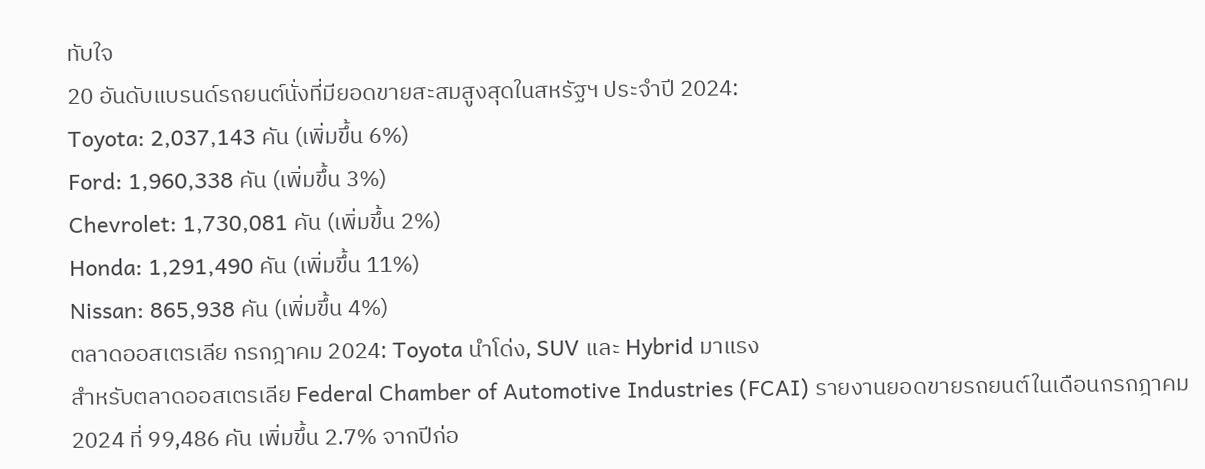ทับใจ
20 อันดับแบรนด์รถยนต์นั่งที่มียอดขายสะสมสูงสุดในสหรัฐฯ ประจำปี 2024:
Toyota: 2,037,143 คัน (เพิ่มขึ้น 6%)
Ford: 1,960,338 คัน (เพิ่มขึ้น 3%)
Chevrolet: 1,730,081 คัน (เพิ่มขึ้น 2%)
Honda: 1,291,490 คัน (เพิ่มขึ้น 11%)
Nissan: 865,938 คัน (เพิ่มขึ้น 4%)
ตลาดออสเตรเลีย กรกฎาคม 2024: Toyota นำโด่ง, SUV และ Hybrid มาแรง
สำหรับตลาดออสเตรเลีย Federal Chamber of Automotive Industries (FCAI) รายงานยอดขายรถยนต์ในเดือนกรกฎาคม 2024 ที่ 99,486 คัน เพิ่มขึ้น 2.7% จากปีก่อ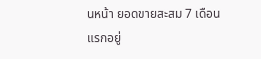นหน้า ยอดขายสะสม 7 เดือนแรกอยู่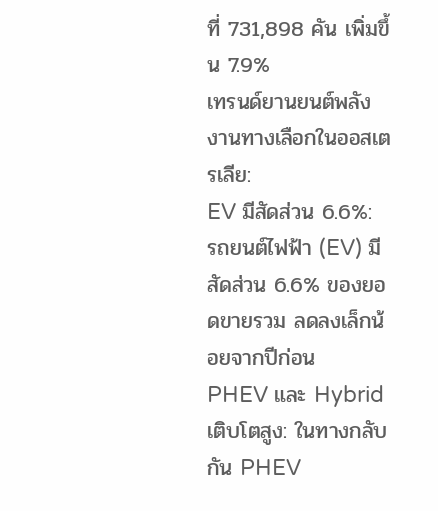ที่ 731,898 คัน เพิ่มขึ้น 7.9%
เทรนด์ยานยนต์พลังงานทางเลือกในออสเตรเลีย:
EV มีสัดส่วน 6.6%: รถยนต์ไฟฟ้า (EV) มีสัดส่วน 6.6% ของยอดขายรวม ลดลงเล็กน้อยจากปีก่อน
PHEV และ Hybrid เติบโตสูง: ในทางกลับกัน PHEV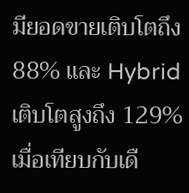มียอดขายเติบโตถึง 88% และ Hybrid เติบโตสูงถึง 129% เมื่อเทียบกับเดื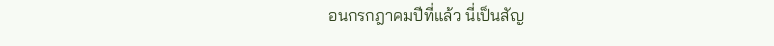อนกรกฎาคมปีที่แล้ว นี่เป็นสัญ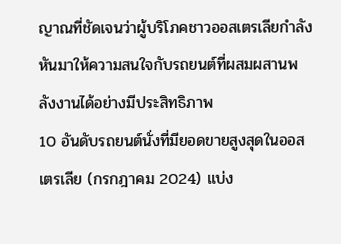ญาณที่ชัดเจนว่าผู้บริโภคชาวออสเตรเลียกำลังหันมาให้ความสนใจกับรถยนต์ที่ผสมผสานพลังงานได้อย่างมีประสิทธิภาพ
10 อันดับรถยนต์นั่งที่มียอดขายสูงสุดในออสเตรเลีย (กรกฎาคม 2024) แบ่ง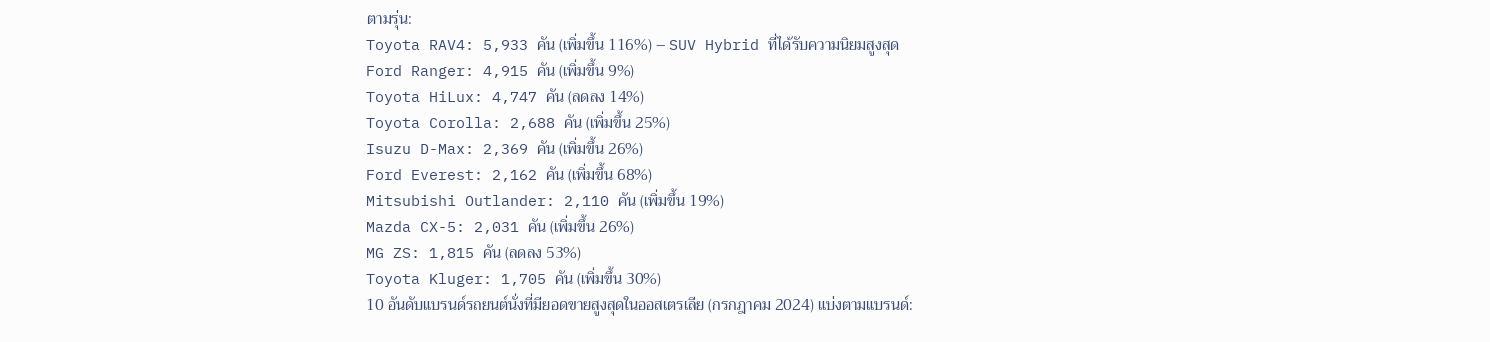ตามรุ่น:
Toyota RAV4: 5,933 คัน (เพิ่มขึ้น 116%) – SUV Hybrid ที่ได้รับความนิยมสูงสุด
Ford Ranger: 4,915 คัน (เพิ่มขึ้น 9%)
Toyota HiLux: 4,747 คัน (ลดลง 14%)
Toyota Corolla: 2,688 คัน (เพิ่มขึ้น 25%)
Isuzu D-Max: 2,369 คัน (เพิ่มขึ้น 26%)
Ford Everest: 2,162 คัน (เพิ่มขึ้น 68%)
Mitsubishi Outlander: 2,110 คัน (เพิ่มขึ้น 19%)
Mazda CX-5: 2,031 คัน (เพิ่มขึ้น 26%)
MG ZS: 1,815 คัน (ลดลง 53%)
Toyota Kluger: 1,705 คัน (เพิ่มขึ้น 30%)
10 อันดับแบรนด์รถยนต์นั่งที่มียอดขายสูงสุดในออสเตรเลีย (กรกฎาคม 2024) แบ่งตามแบรนด์: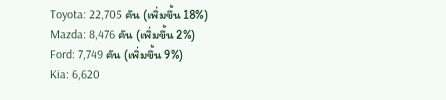Toyota: 22,705 คัน (เพิ่มขึ้น 18%)
Mazda: 8,476 คัน (เพิ่มขึ้น 2%)
Ford: 7,749 คัน (เพิ่มขึ้น 9%)
Kia: 6,620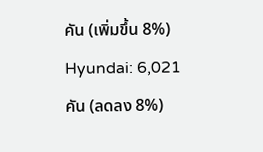คัน (เพิ่มขึ้น 8%)
Hyundai: 6,021 คัน (ลดลง 8%)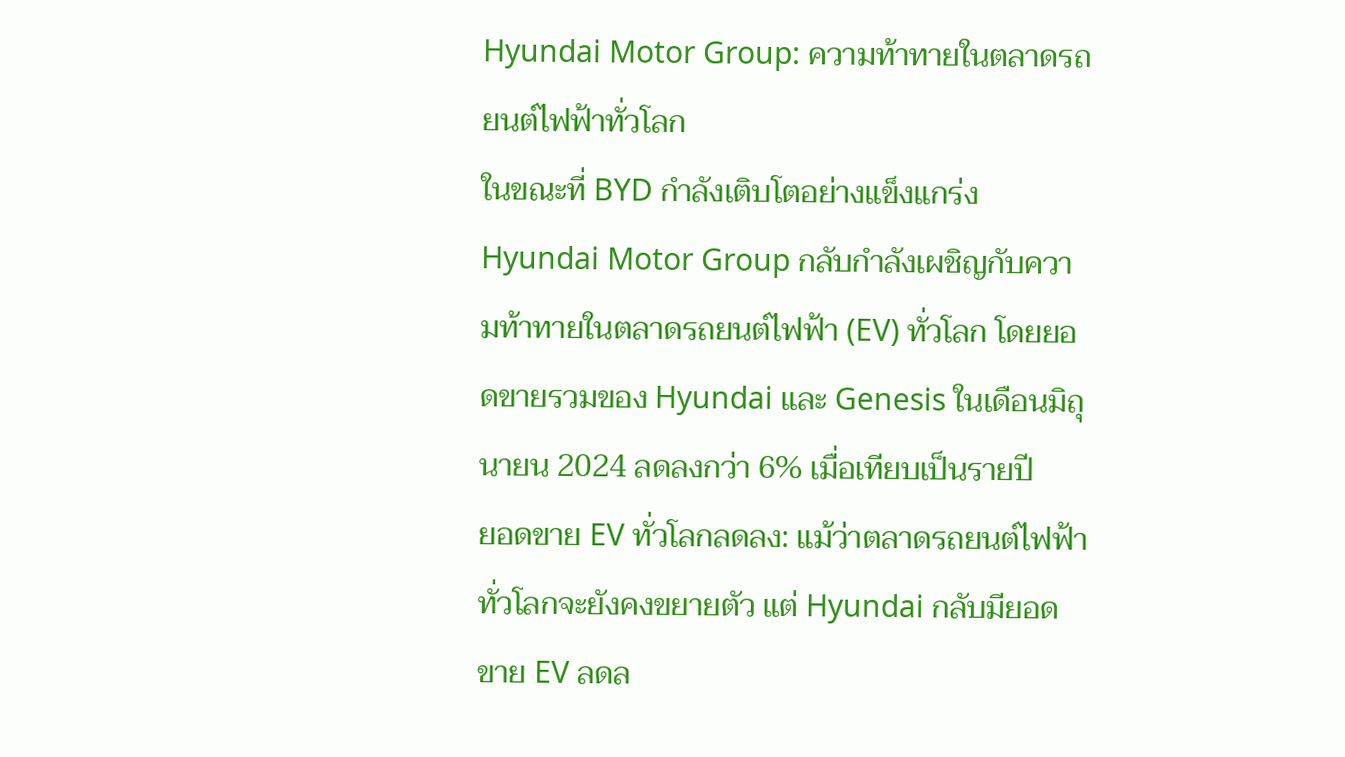Hyundai Motor Group: ความท้าทายในตลาดรถยนต์ไฟฟ้าทั่วโลก
ในขณะที่ BYD กำลังเติบโตอย่างแข็งแกร่ง Hyundai Motor Group กลับกำลังเผชิญกับความท้าทายในตลาดรถยนต์ไฟฟ้า (EV) ทั่วโลก โดยยอดขายรวมของ Hyundai และ Genesis ในเดือนมิถุนายน 2024 ลดลงกว่า 6% เมื่อเทียบเป็นรายปี
ยอดขาย EV ทั่วโลกลดลง: แม้ว่าตลาดรถยนต์ไฟฟ้าทั่วโลกจะยังคงขยายตัว แต่ Hyundai กลับมียอดขาย EV ลดล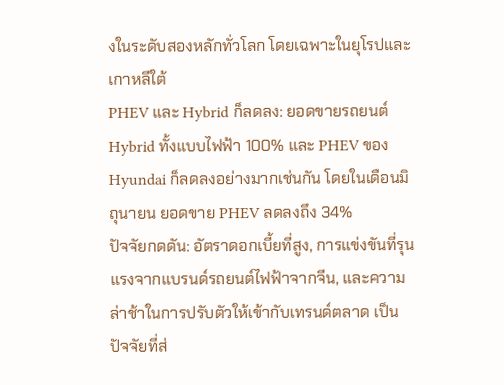งในระดับสองหลักทั่วโลก โดยเฉพาะในยุโรปและเกาหลีใต้
PHEV และ Hybrid ก็ลดลง: ยอดขายรถยนต์ Hybrid ทั้งแบบไฟฟ้า 100% และ PHEV ของ Hyundai ก็ลดลงอย่างมากเช่นกัน โดยในเดือนมิถุนายน ยอดขาย PHEV ลดลงถึง 34%
ปัจจัยกดดัน: อัตราดอกเบี้ยที่สูง, การแข่งขันที่รุนแรงจากแบรนด์รถยนต์ไฟฟ้าจากจีน, และความล่าช้าในการปรับตัวให้เข้ากับเทรนด์ตลาด เป็นปัจจัยที่ส่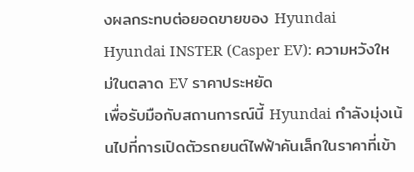งผลกระทบต่อยอดขายของ Hyundai
Hyundai INSTER (Casper EV): ความหวังใหม่ในตลาด EV ราคาประหยัด
เพื่อรับมือกับสถานการณ์นี้ Hyundai กำลังมุ่งเน้นไปที่การเปิดตัวรถยนต์ไฟฟ้าคันเล็กในราคาที่เข้า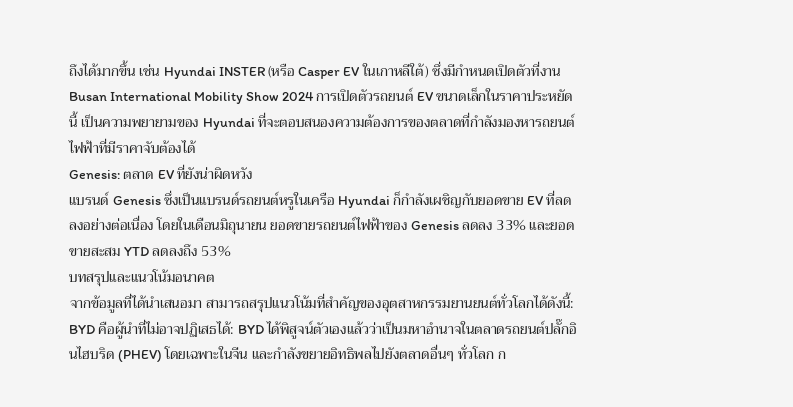ถึงได้มากขึ้น เช่น Hyundai INSTER (หรือ Casper EV ในเกาหลีใต้) ซึ่งมีกำหนดเปิดตัวที่งาน Busan International Mobility Show 2024 การเปิดตัวรถยนต์ EV ขนาดเล็กในราคาประหยัดนี้ เป็นความพยายามของ Hyundai ที่จะตอบสนองความต้องการของตลาดที่กำลังมองหารถยนต์ไฟฟ้าที่มีราคาจับต้องได้
Genesis: ตลาด EV ที่ยังน่าผิดหวัง
แบรนด์ Genesis ซึ่งเป็นแบรนด์รถยนต์หรูในเครือ Hyundai ก็กำลังเผชิญกับยอดขาย EV ที่ลดลงอย่างต่อเนื่อง โดยในเดือนมิถุนายน ยอดขายรถยนต์ไฟฟ้าของ Genesis ลดลง 33% และยอดขายสะสม YTD ลดลงถึง 53%
บทสรุปและแนวโน้มอนาคต
จากข้อมูลที่ได้นำเสนอมา สามารถสรุปแนวโน้มที่สำคัญของอุตสาหกรรมยานยนต์ทั่วโลกได้ดังนี้:
BYD คือผู้นำที่ไม่อาจปฏิเสธได้: BYD ได้พิสูจน์ตัวเองแล้วว่าเป็นมหาอำนาจในตลาดรถยนต์ปลั๊กอินไฮบริด (PHEV) โดยเฉพาะในจีน และกำลังขยายอิทธิพลไปยังตลาดอื่นๆ ทั่วโลก ก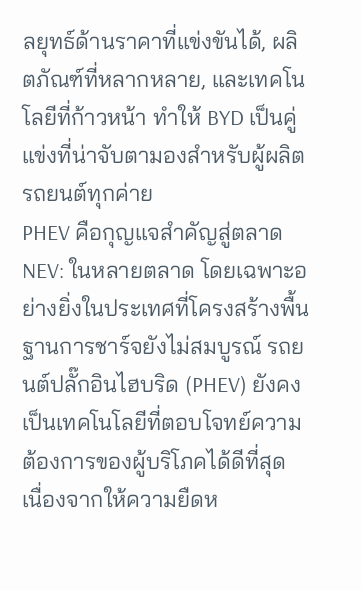ลยุทธ์ด้านราคาที่แข่งขันได้, ผลิตภัณฑ์ที่หลากหลาย, และเทคโนโลยีที่ก้าวหน้า ทำให้ BYD เป็นคู่แข่งที่น่าจับตามองสำหรับผู้ผลิตรถยนต์ทุกค่าย
PHEV คือกุญแจสำคัญสู่ตลาด NEV: ในหลายตลาด โดยเฉพาะอย่างยิ่งในประเทศที่โครงสร้างพื้นฐานการชาร์จยังไม่สมบูรณ์ รถยนต์ปลั๊กอินไฮบริด (PHEV) ยังคงเป็นเทคโนโลยีที่ตอบโจทย์ความต้องการของผู้บริโภคได้ดีที่สุด เนื่องจากให้ความยืดห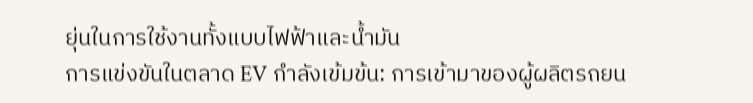ยุ่นในการใช้งานทั้งแบบไฟฟ้าและน้ำมัน
การแข่งขันในตลาด EV กำลังเข้มข้น: การเข้ามาของผู้ผลิตรถยน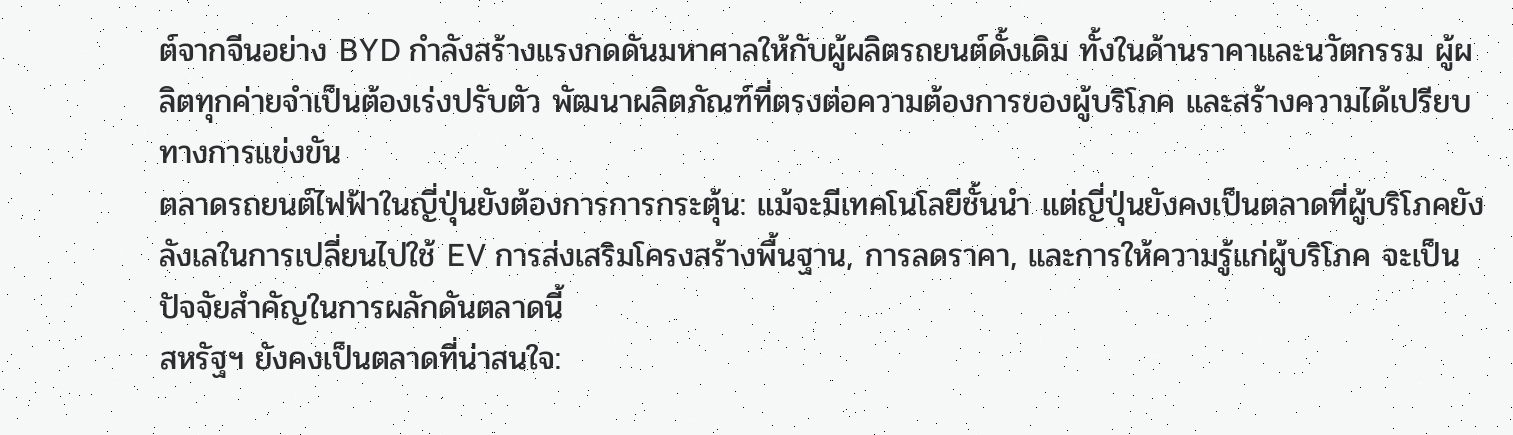ต์จากจีนอย่าง BYD กำลังสร้างแรงกดดันมหาศาลให้กับผู้ผลิตรถยนต์ดั้งเดิม ทั้งในด้านราคาและนวัตกรรม ผู้ผลิตทุกค่ายจำเป็นต้องเร่งปรับตัว พัฒนาผลิตภัณฑ์ที่ตรงต่อความต้องการของผู้บริโภค และสร้างความได้เปรียบทางการแข่งขัน
ตลาดรถยนต์ไฟฟ้าในญี่ปุ่นยังต้องการการกระตุ้น: แม้จะมีเทคโนโลยีชั้นนำ แต่ญี่ปุ่นยังคงเป็นตลาดที่ผู้บริโภคยังลังเลในการเปลี่ยนไปใช้ EV การส่งเสริมโครงสร้างพื้นฐาน, การลดราคา, และการให้ความรู้แก่ผู้บริโภค จะเป็นปัจจัยสำคัญในการผลักดันตลาดนี้
สหรัฐฯ ยังคงเป็นตลาดที่น่าสนใจ: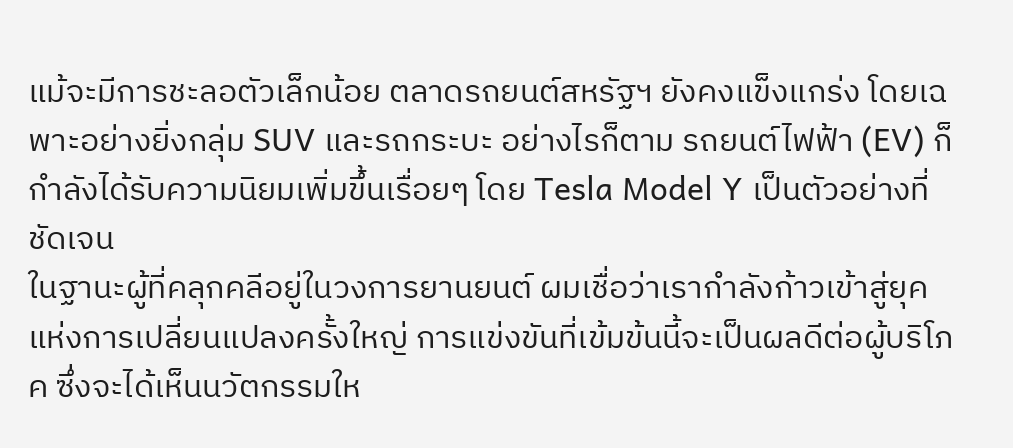แม้จะมีการชะลอตัวเล็กน้อย ตลาดรถยนต์สหรัฐฯ ยังคงแข็งแกร่ง โดยเฉพาะอย่างยิ่งกลุ่ม SUV และรถกระบะ อย่างไรก็ตาม รถยนต์ไฟฟ้า (EV) ก็กำลังได้รับความนิยมเพิ่มขึ้นเรื่อยๆ โดย Tesla Model Y เป็นตัวอย่างที่ชัดเจน
ในฐานะผู้ที่คลุกคลีอยู่ในวงการยานยนต์ ผมเชื่อว่าเรากำลังก้าวเข้าสู่ยุคแห่งการเปลี่ยนแปลงครั้งใหญ่ การแข่งขันที่เข้มข้นนี้จะเป็นผลดีต่อผู้บริโภค ซึ่งจะได้เห็นนวัตกรรมให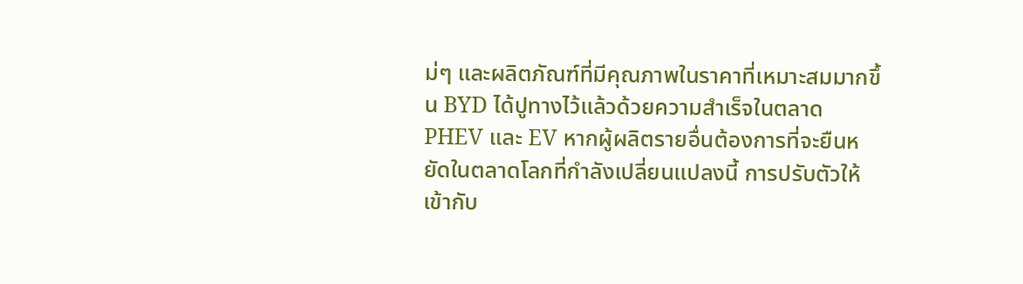ม่ๆ และผลิตภัณฑ์ที่มีคุณภาพในราคาที่เหมาะสมมากขึ้น BYD ได้ปูทางไว้แล้วด้วยความสำเร็จในตลาด PHEV และ EV หากผู้ผลิตรายอื่นต้องการที่จะยืนหยัดในตลาดโลกที่กำลังเปลี่ยนแปลงนี้ การปรับตัวให้เข้ากับ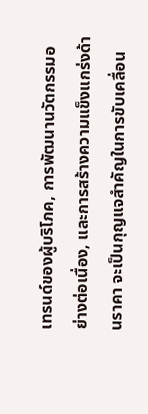เทรนด์ของผู้บริโภค, การพัฒนานวัตกรรมอย่างต่อเนื่อง, และการสร้างความแข็งแกร่งด้านราคา จะเป็นกุญแจสำคัญในการขับเคลื่อน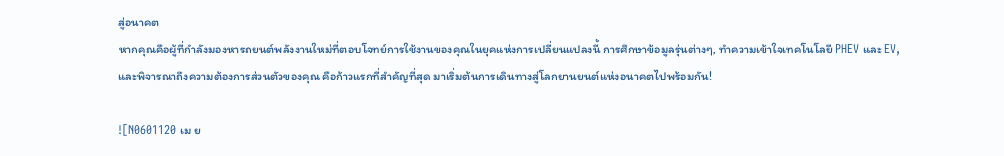สู่อนาคต
หากคุณคือผู้ที่กำลังมองหารถยนต์พลังงานใหม่ที่ตอบโจทย์การใช้งานของคุณในยุคแห่งการเปลี่ยนแปลงนี้ การศึกษาข้อมูลรุ่นต่างๆ, ทำความเข้าใจเทคโนโลยี PHEV และ EV, และพิจารณาถึงความต้องการส่วนตัวของคุณ คือก้าวแรกที่สำคัญที่สุด มาเริ่มต้นการเดินทางสู่โลกยานยนต์แห่งอนาคตไปพร้อมกัน!

![N0601120 เม ย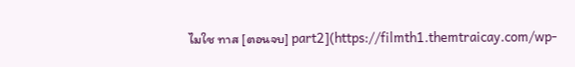ไมใช ทาส [ตอนจบ] part2](https://filmth1.themtraicay.com/wp-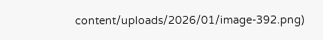content/uploads/2026/01/image-392.png)